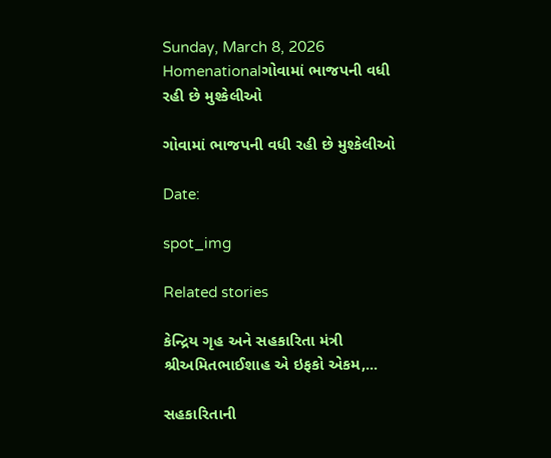Sunday, March 8, 2026
Homenationalગોવામાં ભાજપની વધી રહી છે મુશ્કેલીઓ

ગોવામાં ભાજપની વધી રહી છે મુશ્કેલીઓ

Date:

spot_img

Related stories

કેન્દ્રિય ગૃહ અને સહકારિતા મંત્રી શ્રીઅમિતભાઈશાહ એ ઇફકો એકમ,...

સહકારિતાની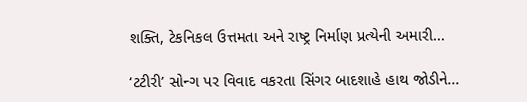શક્તિ, ટેકનિકલ ઉત્તમતા અને રાષ્ટ્ર નિર્માણ પ્રત્યેની અમારી...

‘ટટીરી’ સોન્ગ પર વિવાદ વકરતા સિંગર બાદશાહે હાથ જોડીને...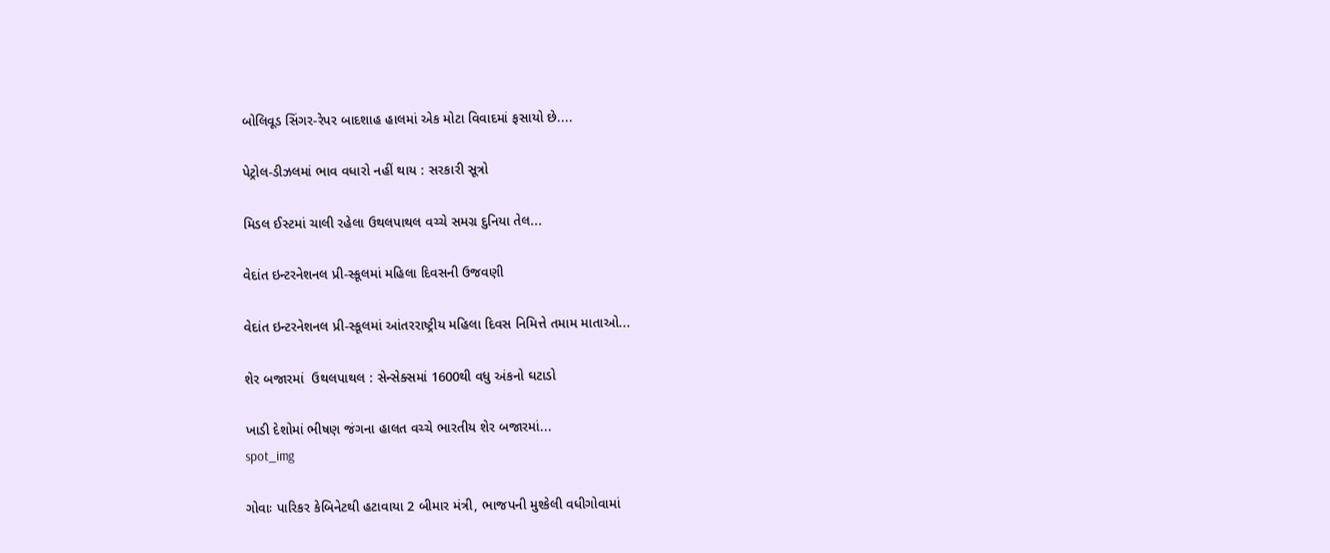બોલિવૂડ સિંગર-રેપર બાદશાહ હાલમાં એક મોટા વિવાદમાં ફસાયો છે....

પેટ્રોલ-ડીઝલમાં ભાવ વધારો નહીં થાય : સરકારી સૂત્રો

મિડલ ઈસ્ટમાં ચાલી રહેલા ઉથલપાથલ વચ્ચે સમગ્ર દુનિયા તેલ...

વેદાંત ઇન્ટરનેશનલ પ્રી-સ્કૂલમાં મહિલા દિવસની ઉજવણી

વેદાંત ઇન્ટરનેશનલ પ્રી-સ્કૂલમાં આંતરરાષ્ટ્રીય મહિલા દિવસ નિમિત્તે તમામ માતાઓ...

શેર બજારમાં  ઉથલપાથલ : સેન્સેક્સમાં 1600થી વધુ અંકનો ઘટાડો

ખાડી દેશોમાં ભીષણ જંગના હાલત વચ્ચે ભારતીય શેર બજારમાં...
spot_img

ગોવાઃ પારિકર કેબિનેટથી હટાવાયા 2 બીમાર મંત્રી, ભાજપની મુશ્કેલી વધીગોવામાં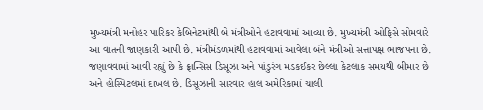મુખ્યમંત્રી મનોહર પારિકર કેબિનેટમાંથી બે મંત્રીઓને હટાવવામાં આવ્યા છે. મુખ્યમંત્રી ઓફિસે સોમવારે આ વાતની જાણકારી આપી છે. મંત્રીમંડળમાંથી હટાવવામાં આવેલા બંને મંત્રીઓ સત્તાપક્ષ ભાજપના છે. જણાવવામાં આવી રહ્યું છે કે ફ્રાન્સિસ ડિસૂઝા અને પાંડુરંગ મડકઈકર છેલ્લા કેટલાક સમયથી બીમાર છે અને હોસ્પિટલમાં દાખલ છે. ડિસૂઝાની સારવાર હાલ અમેરિકામાં ચાલી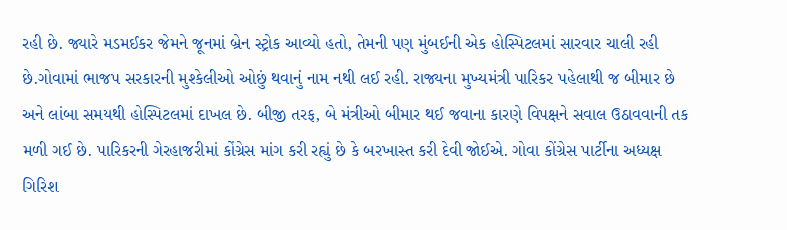રહી છે. જ્યારે મડમઈકર જેમને જૂનમાં બ્રેન સ્ટ્રોક આવ્યો હતો, તેમની પણ મુંબઈની એક હોસ્પિટલમાં સારવાર ચાલી રહી છે.ગોવામાં ભાજપ સરકારની મુશ્કેલીઓ ઓછું થવાનું નામ નથી લઈ રહી. રાજ્યના મુખ્યમંત્રી પારિકર પહેલાથી જ બીમાર છે અને લાંબા સમયથી હોસ્પિટલમાં દાખલ છે. બીજી તરફ, બે મંત્રીઓ બીમાર થઈ જવાના કારણે વિપક્ષને સવાલ ઉઠાવવાની તક મળી ગઈ છે. પારિકરની ગેરહાજરીમાં કોંગ્રેસ માંગ કરી રહ્યું છે કે બરખાસ્ત કરી દેવી જોઈએ. ગોવા કોંગ્રેસ પાર્ટીના અધ્યક્ષ ગિરિશ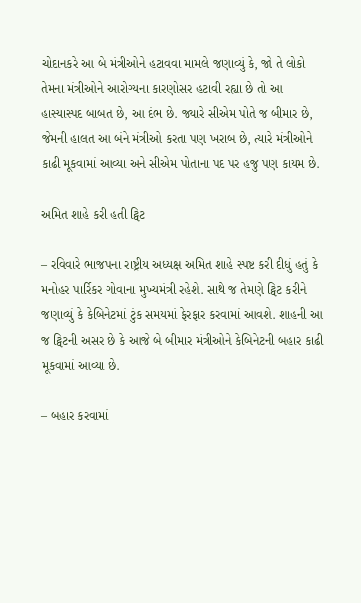ચોદાનકરે આ બે મંત્રીઓને હટાવવા મામલે જણાવ્યું કે, જો તે લોકો તેમના મંત્રીઓને આરોગ્યના કારણોસર હટાવી રહ્યા છે તો આ હાસ્યાસ્પદ બાબત છે, આ દંભ છે. જ્યારે સીએમ પોતે જ બીમાર છે, જેમની હાલત આ બંને મંત્રીઓ કરતા પણ ખરાબ છે, ત્યારે મંત્રીઓને કાઢી મૂકવામાં આવ્યા અને સીએમ પોતાના પદ પર હજુ પણ કાયમ છે.

અમિત શાહે કરી હતી ટ્વિટ

– રવિવારે ભાજપના રાષ્ટ્રીય અધ્યક્ષ અમિત શાહે સ્પષ્ટ કરી દીધું હતું કે મનોહર પાર્રિકર ગોવાના મુખ્યમંત્રી રહેશે. સાથે જ તેમણે ટ્વિટ કરીને જણાવ્યું કે કેબિનેટમાં ટુંક સમયમાં ફેરફાર કરવામાં આવશે. શાહની આ જ ટ્વિટની અસર છે કે આજે બે બીમાર મંત્રીઓને કેબિનેટની બહાર કાઢી મૂકવામાં આવ્યા છે.

– બહાર કરવામાં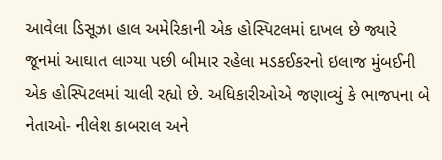આવેલા ડિસૂઝા હાલ અમેરિકાની એક હોસ્પિટલમાં દાખલ છે જ્યારે જૂનમાં આઘાત લાગ્યા પછી બીમાર રહેલા મડકઈકરનો ઇલાજ મુંબઈની એક હોસ્પિટલમાં ચાલી રહ્યો છે. અધિકારીઓએ જણાવ્યું કે ભાજપના બે નેતાઓ- નીલેશ કાબરાલ અને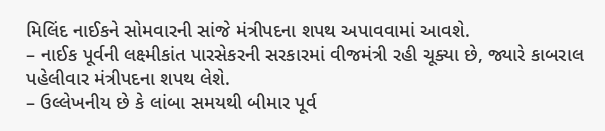મિલિંદ નાઈકને સોમવારની સાંજે મંત્રીપદના શપથ અપાવવામાં આવશે.
– નાઈક પૂર્વની લક્ષ્મીકાંત પારસેકરની સરકારમાં વીજમંત્રી રહી ચૂક્યા છે, જ્યારે કાબરાલ પહેલીવાર મંત્રીપદના શપથ લેશે.
– ઉલ્લેખનીય છે કે લાંબા સમયથી બીમાર પૂર્વ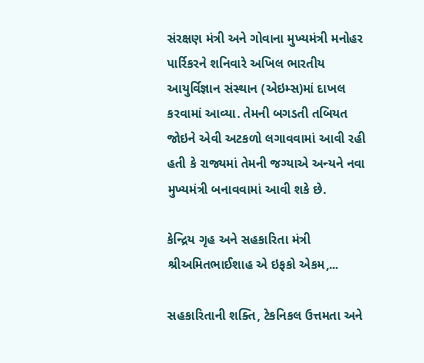સંરક્ષણ મંત્રી અને ગોવાના મુખ્યમંત્રી મનોહર પાર્રિકરને શનિવારે અખિલ ભારતીય આયુર્વિજ્ઞાન સંસ્થાન (એઇમ્સ)માં દાખલ કરવામાં આવ્યા. તેમની બગડતી તબિયત જોઇને એવી અટકળો લગાવવામાં આવી રહી હતી કે રાજ્યમાં તેમની જગ્યાએ અન્યને નવા મુખ્યમંત્રી બનાવવામાં આવી શકે છે.

કેન્દ્રિય ગૃહ અને સહકારિતા મંત્રી શ્રીઅમિતભાઈશાહ એ ઇફકો એકમ,...

સહકારિતાની શક્તિ, ટેકનિકલ ઉત્તમતા અને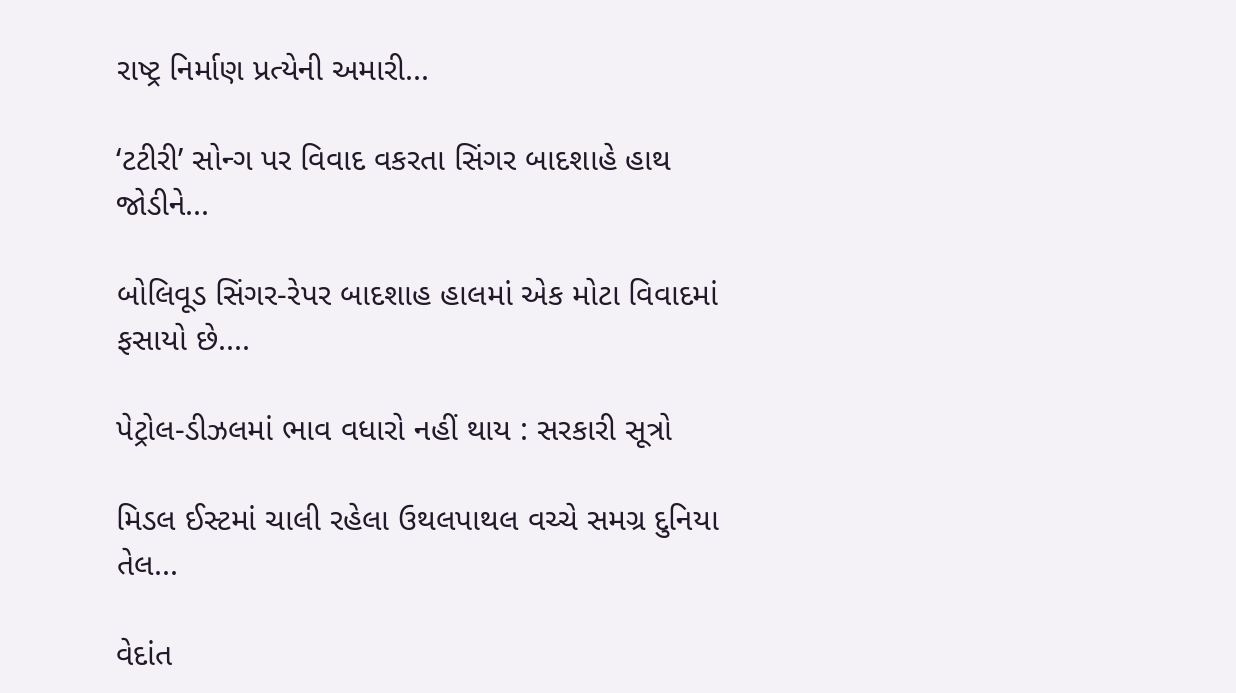રાષ્ટ્ર નિર્માણ પ્રત્યેની અમારી...

‘ટટીરી’ સોન્ગ પર વિવાદ વકરતા સિંગર બાદશાહે હાથ જોડીને...

બોલિવૂડ સિંગર-રેપર બાદશાહ હાલમાં એક મોટા વિવાદમાં ફસાયો છે....

પેટ્રોલ-ડીઝલમાં ભાવ વધારો નહીં થાય : સરકારી સૂત્રો

મિડલ ઈસ્ટમાં ચાલી રહેલા ઉથલપાથલ વચ્ચે સમગ્ર દુનિયા તેલ...

વેદાંત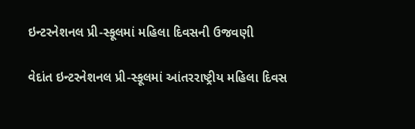ઇન્ટરનેશનલ પ્રી-સ્કૂલમાં મહિલા દિવસની ઉજવણી

વેદાંત ઇન્ટરનેશનલ પ્રી-સ્કૂલમાં આંતરરાષ્ટ્રીય મહિલા દિવસ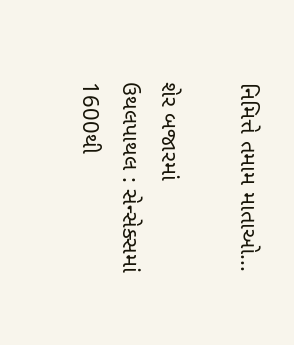નિમિત્તે તમામ માતાઓ...

શેર બજારમાં  ઉથલપાથલ : સેન્સેક્સમાં 1600થી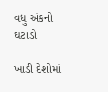વધુ અંકનો ઘટાડો

ખાડી દેશોમાં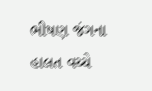ભીષણ જંગના હાલત વચ્ચે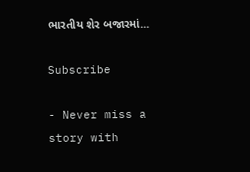ભારતીય શેર બજારમાં...

Subscribe

- Never miss a story with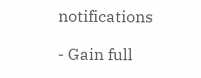notifications

- Gain full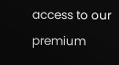access to our premium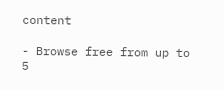content

- Browse free from up to 5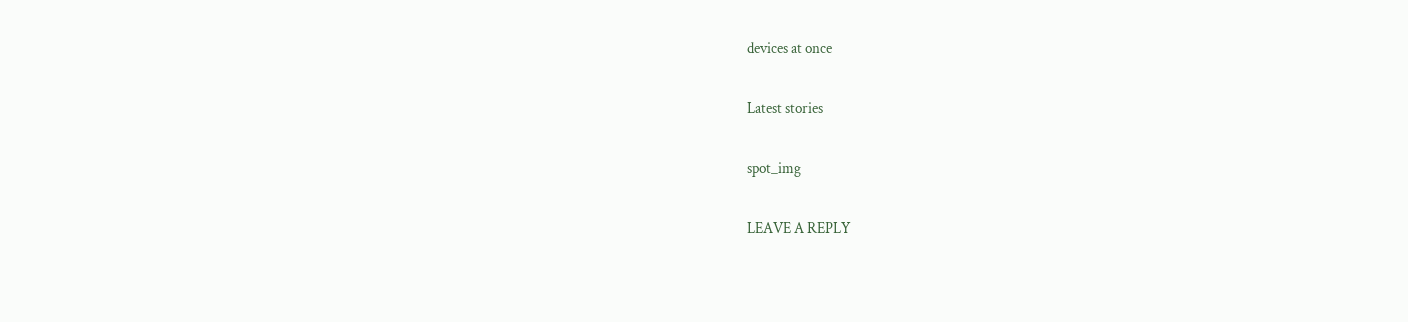devices at once

Latest stories

spot_img

LEAVE A REPLY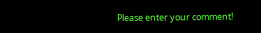Please enter your comment!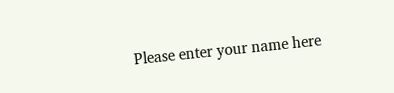Please enter your name here